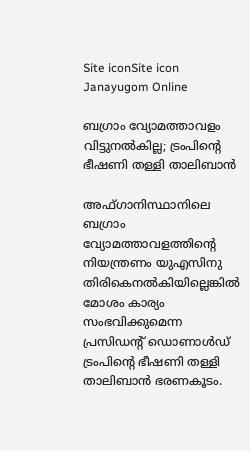Site iconSite icon Janayugom Online

ബഗ്രാം വ്യോമത്താവളം വിട്ടുനല്‍കില്ല; ട്രംപിന്റെ ഭീഷണി തള്ളി താലിബാന്‍

അഫ്ഗാനിസ്ഥാനിലെ ബഗ്രാം വ്യോമത്താവളത്തിന്റെ നിയന്ത്രണം യുഎസിനു തിരികെനല്‍കിയില്ലെങ്കില്‍ മോശം കാര്യം സംഭവിക്കുമെന്ന പ്രസിഡന്റ് ഡൊണാള്‍ഡ് ട്രംപിന്റെ ഭീഷണി തള്ളി താലിബാന്‍ ഭരണകൂടം.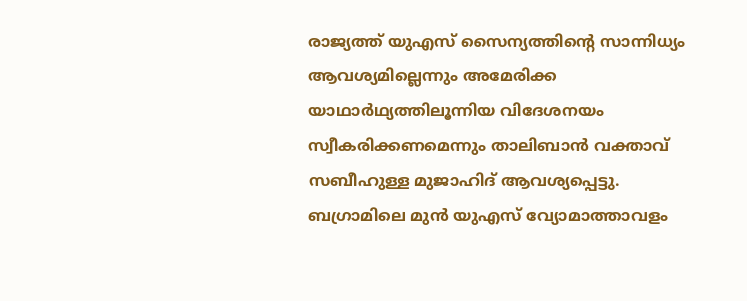രാജ്യത്ത് യുഎസ് സൈന്യത്തിന്റെ സാന്നിധ്യം ആവശ്യമില്ലെന്നും അമേരിക്ക യാഥാര്‍ഥ്യത്തിലൂന്നിയ വിദേശനയം സ്വീകരിക്കണമെന്നും താലിബാന്‍ വക്താവ് സബീഹുള്ള മുജാഹിദ് ആവശ്യപ്പെട്ടു. ബഗ്രാമിലെ മുന്‍ യുഎസ് വ്യോമാത്താവളം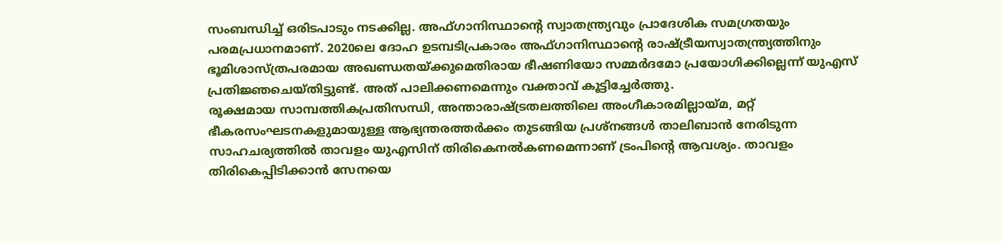സംബന്ധിച്ച് ഒരിടപാടും നടക്കില്ല. അഫ്ഗാനിസ്ഥാന്റെ സ്വാതന്ത്ര്യവും പ്രാദേശിക സമഗ്രതയും പരമപ്രധാനമാണ്. 2020ലെ ദോഹ ഉടമ്പടിപ്രകാരം അഫ്ഗാനിസ്ഥാന്റെ രാഷ്ട്രീയസ്വാതന്ത്ര്യത്തിനും ഭൂമിശാസ്ത്രപരമായ അഖണ്ഡതയ്ക്കുമെതിരായ ഭീഷണിയോ സമ്മര്‍ദമോ പ്രയോഗിക്കില്ലെന്ന് യുഎസ് പ്രതിജ്ഞചെയ്തിട്ടുണ്ട്. അത് പാലിക്കണമെന്നും വക്താവ് കൂട്ടിച്ചേര്‍ത്തു.
രൂക്ഷമായ സാമ്പത്തികപ്രതിസന്ധി, അന്താരാഷ്ട്രതലത്തിലെ അംഗീകാരമില്ലായ്മ, മറ്റ് ഭീകരസംഘടനകളുമായുള്ള ആഭ്യന്തരത്തര്‍ക്കം തുടങ്ങിയ പ്രശ്നങ്ങള്‍ താലിബാന്‍ നേരിടുന്ന സാഹചര്യത്തില്‍ താവളം യുഎസിന് തിരികെനല്‍കണമെന്നാണ് ട്രംപിന്റെ ആവശ്യം. താവളം തിരികെപ്പിടിക്കാന്‍ സേനയെ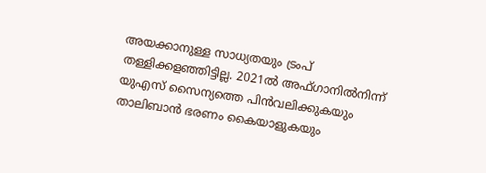അയക്കാനുള്ള സാധ്യതയും ട്രംപ് തള്ളിക്കളഞ്ഞിട്ടില്ല. 2021ല്‍ അഫ്ഗാനില്‍നിന്ന് യുഎസ് സൈന്യത്തെ പിന്‍വലിക്കുകയും താലിബാന്‍ ഭരണം കൈയാളുകയും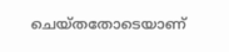ചെയ്തതോടെയാണ്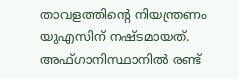താവളത്തിന്റെ നിയന്ത്രണം യുഎസിന് നഷ്ടമായത്. അഫ്ഗാനിസ്ഥാനില്‍ രണ്ട്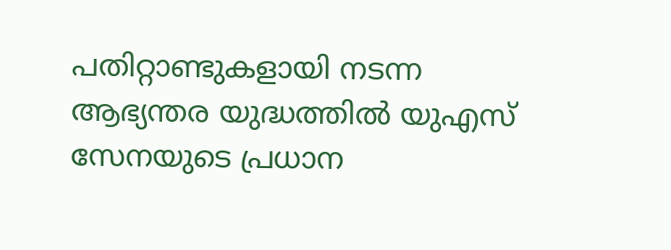പതിറ്റാണ്ടുകളായി നടന്ന ആഭ്യന്തര യുദ്ധത്തില്‍ യുഎസ് സേനയുടെ പ്രധാന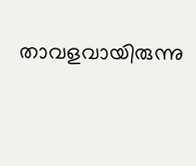താവളവായിരുന്നു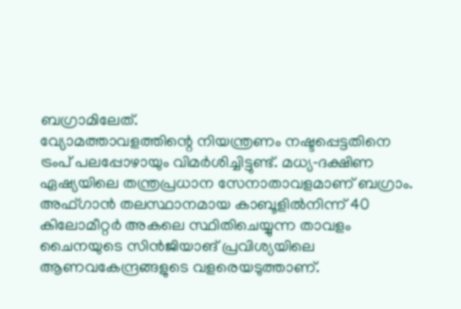ബഗ്രാമിലേത്.
വ്യോമത്താവളത്തിന്റെ നിയന്ത്രണം നഷ്ടപ്പെട്ടതിനെ ട്രംപ് പലപ്പോഴായും വിമര്‍ശിച്ചിട്ടുണ്ട്. മധ്യ‑ദക്ഷിണ ഏഷ്യയിലെ തന്ത്രപ്രധാന സേനാതാവളമാണ് ബഗ്രാം. അഫ്ഗാന്‍ തലസ്ഥാനമായ കാബൂളില്‍നിന്ന് 40 കിലോമീറ്റര്‍ അകലെ സ്ഥിതിചെയ്യുന്ന താവളം ചൈനയുടെ സിന്‍ജിയാങ് പ്രവിശ്യയിലെ ആണവകേന്ദ്രങ്ങളുടെ വളരെയടുത്താണ്.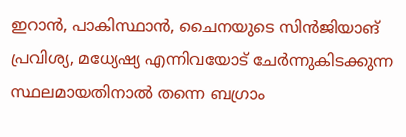ഇറാന്‍, പാകിസ്ഥാന്‍, ചൈനയുടെ സിന്‍ജിയാങ് പ്രവിശ്യ, മധ്യേഷ്യ എന്നിവയോട് ചേര്‍ന്നുകിടക്കുന്ന സ്ഥലമായതിനാല്‍ തന്നെ ബഗ്രാം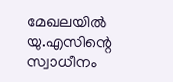മേഖലയില്‍ യു.എസിന്റെ സ്വാധീനം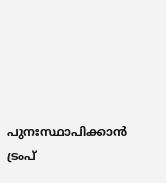പുനഃസ്ഥാപിക്കാന്‍ ട്രംപ്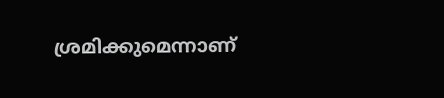ശ്രമിക്കുമെന്നാണ്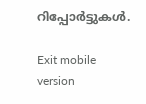റിപ്പോര്‍ട്ടുകള്‍.

Exit mobile version